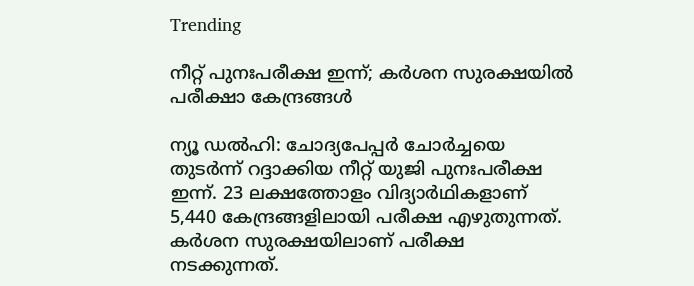Trending

നീറ്റ് പുനഃപരീക്ഷ ഇന്ന്; കര്‍ശന സുരക്ഷയില്‍ പരീക്ഷാ കേന്ദ്രങ്ങള്‍

ന്യൂ ഡല്‍ഹി: ചോദ്യപേപ്പര്‍ ചോര്‍ച്ചയെ തുടര്‍ന്ന് റദ്ദാക്കിയ നീറ്റ് യുജി പുനഃപരീക്ഷ ഇന്ന്. 23 ലക്ഷത്തോളം വിദ്യാര്‍ഥികളാണ് 5,440 കേന്ദ്രങ്ങളിലായി പരീക്ഷ എഴുതുന്നത്. കര്‍ശന സുരക്ഷയിലാണ് പരീക്ഷ നടക്കുന്നത്.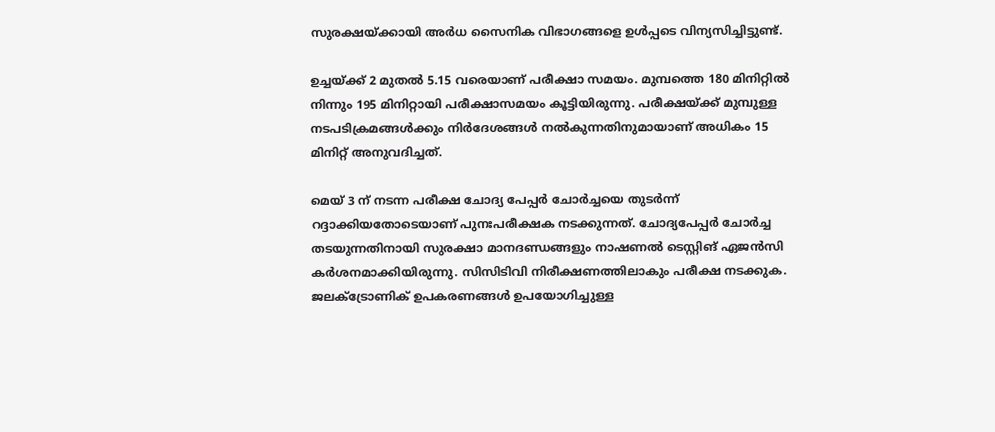സുരക്ഷയ്ക്കായി അര്‍ധ സൈനിക വിഭാഗങ്ങളെ ഉള്‍പ്പടെ വിന്യസിച്ചിട്ടുണ്ട്.

ഉച്ചയ്ക്ക് 2 മുതല്‍ 5.15 വരെയാണ് പരീക്ഷാ സമയം. മുമ്പത്തെ 180 മിനിറ്റില്‍ നിന്നും 195 മിനിറ്റായി പരീക്ഷാസമയം കൂട്ടിയിരുന്നു. പരീക്ഷയ്ക്ക് മുമ്പുള്ള നടപടിക്രമങ്ങള്‍ക്കും നിര്‍ദേശങ്ങള്‍ നല്‍കുന്നതിനുമായാണ് അധികം 15 മിനിറ്റ് അനുവദിച്ചത്.

മെയ് 3 ന് നടന്ന പരീക്ഷ ചോദ്യ പേപ്പര്‍ ചോര്‍ച്ചയെ തുടര്‍ന്ന് റദ്ദാക്കിയതോടെയാണ് പുനഃപരീക്ഷക നടക്കുന്നത്. ചോദ്യപേപ്പര്‍ ചോര്‍ച്ച തടയുന്നതിനായി സുരക്ഷാ മാനദണ്ഡങ്ങളും നാഷണല്‍ ടെസ്റ്റിങ് ഏജന്‍സി കര്‍ശനമാക്കിയിരുന്നു. സിസിടിവി നിരീക്ഷണത്തിലാകും പരീക്ഷ നടക്കുക. ജലക്ട്രോണിക് ഉപകരണങ്ങള്‍ ഉപയോഗിച്ചുള്ള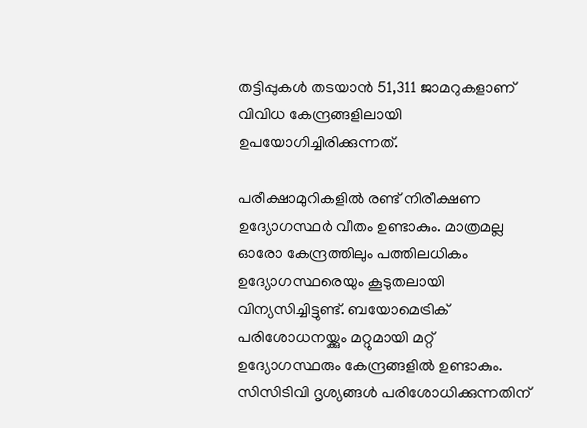തട്ടിപ്പുകള്‍ തടയാന്‍ 51,311 ജാമറുകളാണ് വിവിധ കേന്ദ്രങ്ങളിലായി ഉപയോഗിച്ചിരിക്കുന്നത്.

പരീക്ഷാമുറികളില്‍ രണ്ട് നിരീക്ഷണ ഉദ്യോഗസ്ഥര്‍ വീതം ഉണ്ടാകും. മാത്രമല്ല ഓരോ കേന്ദ്രത്തിലും പത്തിലധികം ഉദ്യോഗസ്ഥരെയും കൂടുതലായി വിന്യസിച്ചിട്ടുണ്ട്. ബയോമെട്രിക് പരിശോധനയ്ക്കും മറ്റുമായി മറ്റ് ഉദ്യോഗസ്ഥരും കേന്ദ്രങ്ങളില്‍ ഉണ്ടാകും. സിസിടിവി ദൃശ്യങ്ങള്‍ പരിശോധിക്കുന്നതിന്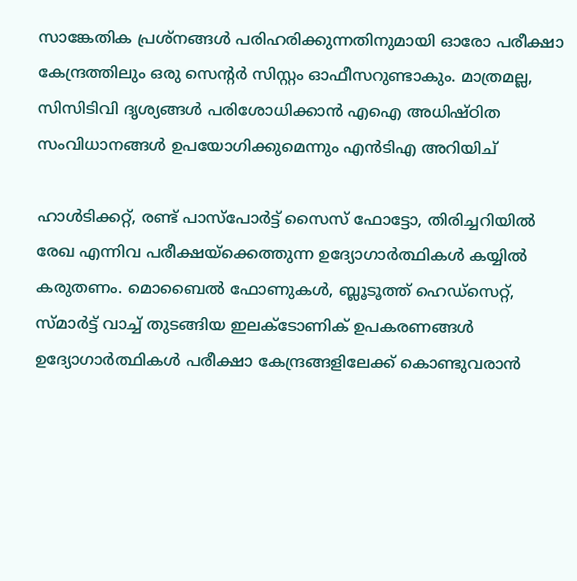സാങ്കേതിക പ്രശ്‌നങ്ങള്‍ പരിഹരിക്കുന്നതിനുമായി ഓരോ പരീക്ഷാ കേന്ദ്രത്തിലും ഒരു സെന്റര്‍ സിസ്റ്റം ഓഫീസറുണ്ടാകും. മാത്രമല്ല, സിസിടിവി ദൃശ്യങ്ങള്‍ പരിശോധിക്കാന്‍ എഐ അധിഷ്ഠിത സംവിധാനങ്ങള്‍ ഉപയോഗിക്കുമെന്നും എന്‍ടിഎ അറിയിച്

ഹാള്‍ടിക്കറ്റ്, രണ്ട് പാസ്‌പോര്‍ട്ട് സൈസ് ഫോട്ടോ, തിരിച്ചറിയില്‍ രേഖ എന്നിവ പരീക്ഷയ്ക്കെത്തുന്ന ഉദ്യോഗാര്‍ത്ഥികള്‍ കയ്യില്‍ കരുതണം. മൊബൈല്‍ ഫോണുകള്‍, ബ്ലൂടൂത്ത് ഹെഡ്‌സെറ്റ്, സ്മാര്‍ട്ട് വാച്ച് തുടങ്ങിയ ഇലക്ടോണിക് ഉപകരണങ്ങള്‍ ഉദ്യോഗാര്‍ത്ഥികള്‍ പരീക്ഷാ കേന്ദ്രങ്ങളിലേക്ക് കൊണ്ടുവരാന്‍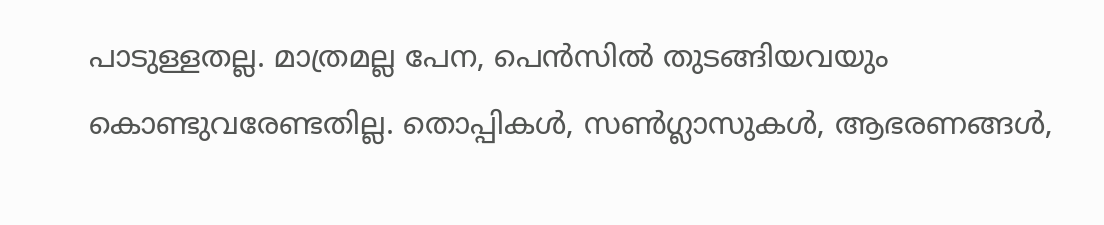പാടുള്ളതല്ല. മാത്രമല്ല പേന, പെന്‍സില്‍ തുടങ്ങിയവയും കൊണ്ടുവരേണ്ടതില്ല. തൊപ്പികള്‍, സണ്‍ഗ്ലാസുകള്‍, ആഭരണങ്ങള്‍,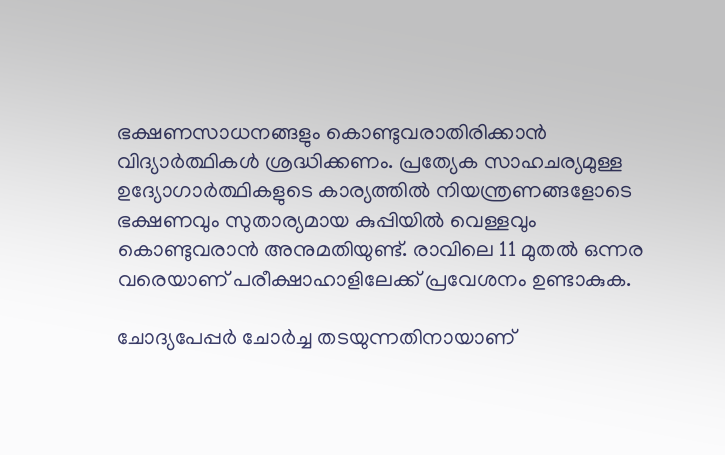ഭക്ഷണസാധനങ്ങളും കൊണ്ടുവരാതിരിക്കാന്‍ വിദ്യാര്‍ത്ഥികള്‍ ശ്രദ്ധിക്കണം. പ്രത്യേക സാഹചര്യമുള്ള ഉദ്യോഗാര്‍ത്ഥികളുടെ കാര്യത്തില്‍ നിയന്ത്രണങ്ങളോടെ ഭക്ഷണവും സുതാര്യമായ കുപ്പിയില്‍ വെള്ളവും കൊണ്ടുവരാന്‍ അനുമതിയുണ്ട്. രാവിലെ 11 മുതല്‍ ഒന്നര വരെയാണ് പരീക്ഷാഹാളിലേക്ക് പ്രവേശനം ഉണ്ടാകുക.

ചോദ്യപേപ്പര്‍ ചോര്‍ച്ച തടയുന്നതിനായാണ്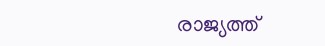രാജ്യത്ത്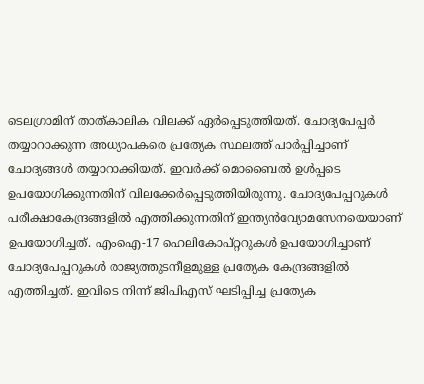ടെലഗ്രാമിന് താത്കാലിക വിലക്ക് ഏര്‍പ്പെടുത്തിയത്. ചോദ്യപേപ്പര്‍ തയ്യാറാക്കുന്ന അധ്യാപകരെ പ്രത്യേക സ്ഥലത്ത് പാര്‍പ്പിച്ചാണ് ചോദ്യങ്ങള്‍ തയ്യാറാക്കിയത്. ഇവര്‍ക്ക് മൊബൈല്‍ ഉള്‍പ്പടെ ഉപയോഗിക്കുന്നതിന് വിലക്കേര്‍പ്പെടുത്തിയിരുന്നു. ചോദ്യപേപ്പറുകള്‍ പരീക്ഷാകേന്ദ്രങ്ങളില്‍ എത്തിക്കുന്നതിന് ഇന്ത്യന്‍വ്യോമസേനയെയാണ് ഉപയോഗിച്ചത്. എംഐ-17 ഹെലികോപ്റ്ററുകള്‍ ഉപയോഗിച്ചാണ് ചോദ്യപേപ്പറുകള്‍ രാജ്യത്തുടനീളമുള്ള പ്രത്യേക കേന്ദ്രങ്ങളില്‍ എത്തിച്ചത്. ഇവിടെ നിന്ന് ജിപിഎസ് ഘടിപ്പിച്ച പ്രത്യേക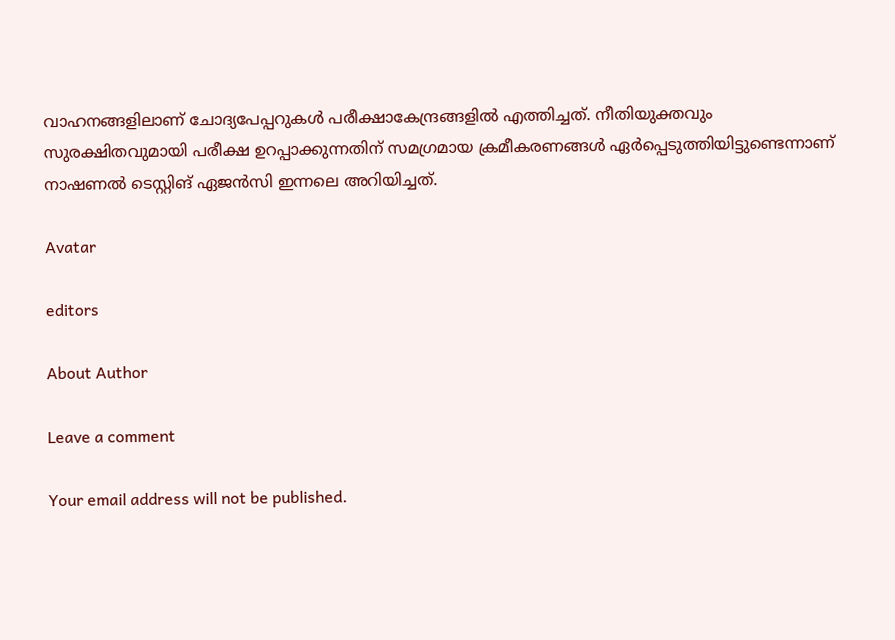വാഹനങ്ങളിലാണ് ചോദ്യപേപ്പറുകള്‍ പരീക്ഷാകേന്ദ്രങ്ങളില്‍ എത്തിച്ചത്. നീതിയുക്തവും സുരക്ഷിതവുമായി പരീക്ഷ ഉറപ്പാക്കുന്നതിന് സമഗ്രമായ ക്രമീകരണങ്ങള്‍ ഏര്‍പ്പെടുത്തിയിട്ടുണ്ടെന്നാണ് നാഷണല്‍ ടെസ്റ്റിങ് ഏജന്‍സി ഇന്നലെ അറിയിച്ചത്.

Avatar

editors

About Author

Leave a comment

Your email address will not be published.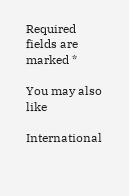Required fields are marked *

You may also like

International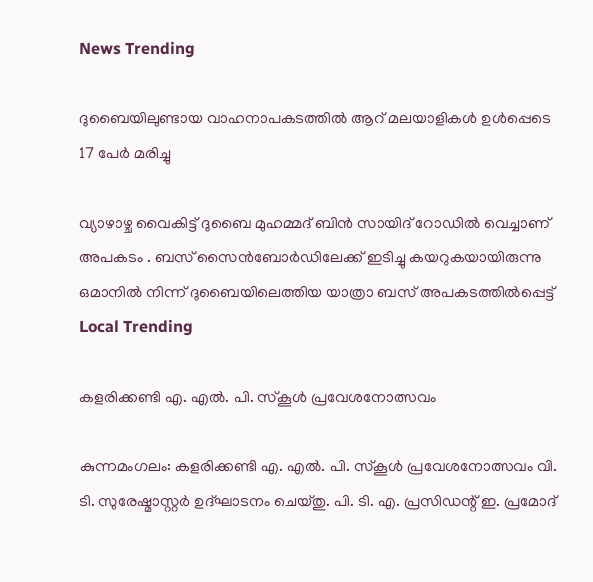News Trending

ദുബൈയിലുണ്ടായ വാഹനാപകടത്തില്‍ ആറ് മലയാളികള്‍ ഉള്‍പ്പെടെ 17 പേര്‍ മരിച്ചു

വ്യാഴാഴ്ച വൈകിട്ട് ദുബൈ മുഹമ്മദ് ബിൻ സായിദ് റോഡിൽ വെച്ചാണ് അപകടം . ബസ് സൈൻബോർഡിലേക്ക് ഇടിച്ചു കയറുകയായിരുന്നു ഒമാനിൽ നിന്ന് ദുബൈയിലെത്തിയ യാത്രാ ബസ് അപകടത്തിൽപ്പെട്ട്
Local Trending

കളരിക്കണ്ടി എ. എല്‍. പി. സ്‌കൂള്‍ പ്രവേശനോത്സവം

കുന്നമംഗലം: കളരിക്കണ്ടി എ. എല്‍. പി. സ്‌കൂള്‍ പ്രവേശനോത്സവം വി. ടി. സുരേഷ്മാസ്റ്റര്‍ ഉദ്ഘാടനം ചെയ്തു. പി. ടി. എ. പ്രസിഡന്റ് ഇ. പ്രമോദ്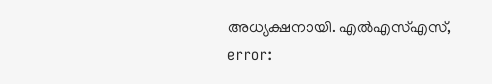അധ്യക്ഷനായി. എല്‍എസ്എസ്,
error: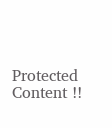Protected Content !!